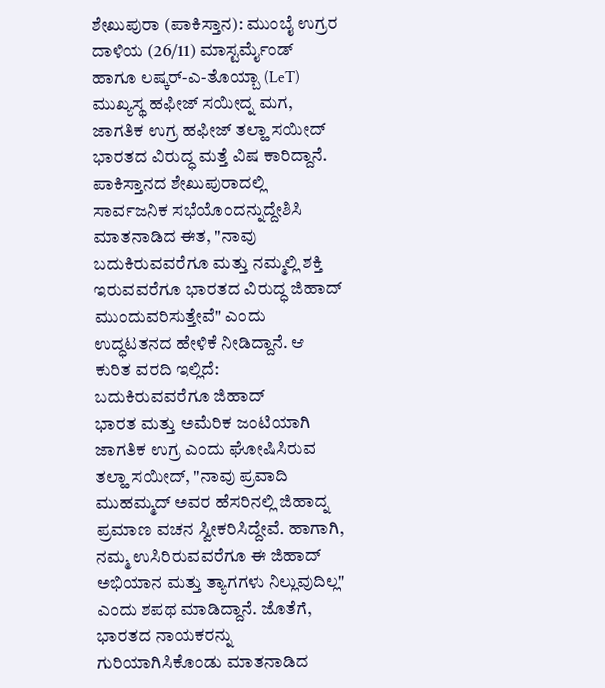ಶೇಖುಪುರಾ (ಪಾಕಿಸ್ತಾನ): ಮುಂಬೈ ಉಗ್ರರ ದಾಳಿಯ (26/11) ಮಾಸ್ಟರ್ಮೈಂಡ್ ಹಾಗೂ ಲಷ್ಕರ್-ಎ-ತೊಯ್ಬಾ (LeT) ಮುಖ್ಯಸ್ಥ ಹಫೀಜ್ ಸಯೀದ್ನ ಮಗ, ಜಾಗತಿಕ ಉಗ್ರ ಹಫೀಜ್ ತಲ್ಹಾ ಸಯೀದ್ ಭಾರತದ ವಿರುದ್ಧ ಮತ್ತೆ ವಿಷ ಕಾರಿದ್ದಾನೆ. ಪಾಕಿಸ್ತಾನದ ಶೇಖುಪುರಾದಲ್ಲಿ ಸಾರ್ವಜನಿಕ ಸಭೆಯೊಂದನ್ನುದ್ದೇಶಿಸಿ ಮಾತನಾಡಿದ ಈತ, "ನಾವು ಬದುಕಿರುವವರೆಗೂ ಮತ್ತು ನಮ್ಮಲ್ಲಿ ಶಕ್ತಿ ಇರುವವರೆಗೂ ಭಾರತದ ವಿರುದ್ಧ ಜಿಹಾದ್ ಮುಂದುವರಿಸುತ್ತೇವೆ" ಎಂದು ಉದ್ಧಟತನದ ಹೇಳಿಕೆ ನೀಡಿದ್ದಾನೆ. ಆ ಕುರಿತ ವರದಿ ಇಲ್ಲಿದೆ:
ಬದುಕಿರುವವರೆಗೂ ಜಿಹಾದ್
ಭಾರತ ಮತ್ತು ಅಮೆರಿಕ ಜಂಟಿಯಾಗಿ ಜಾಗತಿಕ ಉಗ್ರ ಎಂದು ಘೋಷಿಸಿರುವ ತಲ್ಹಾ ಸಯೀದ್, "ನಾವು ಪ್ರವಾದಿ ಮುಹಮ್ಮದ್ ಅವರ ಹೆಸರಿನಲ್ಲಿ ಜಿಹಾದ್ನ ಪ್ರಮಾಣ ವಚನ ಸ್ವೀಕರಿಸಿದ್ದೇವೆ. ಹಾಗಾಗಿ, ನಮ್ಮ ಉಸಿರಿರುವವರೆಗೂ ಈ ಜಿಹಾದ್ ಅಭಿಯಾನ ಮತ್ತು ತ್ಯಾಗಗಳು ನಿಲ್ಲುವುದಿಲ್ಲ" ಎಂದು ಶಪಥ ಮಾಡಿದ್ದಾನೆ. ಜೊತೆಗೆ, ಭಾರತದ ನಾಯಕರನ್ನು ಗುರಿಯಾಗಿಸಿಕೊಂಡು ಮಾತನಾಡಿದ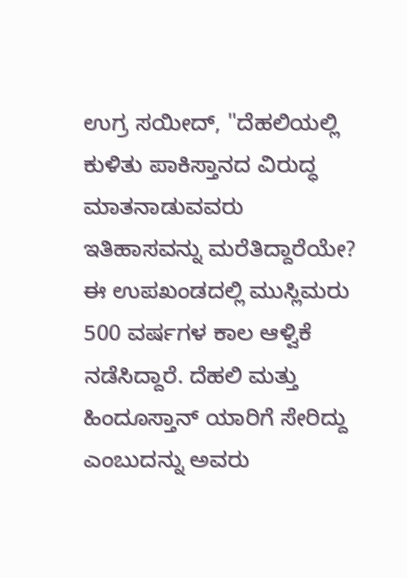ಉಗ್ರ ಸಯೀದ್, "ದೆಹಲಿಯಲ್ಲಿ ಕುಳಿತು ಪಾಕಿಸ್ತಾನದ ವಿರುದ್ಧ ಮಾತನಾಡುವವರು ಇತಿಹಾಸವನ್ನು ಮರೆತಿದ್ದಾರೆಯೇ? ಈ ಉಪಖಂಡದಲ್ಲಿ ಮುಸ್ಲಿಮರು 500 ವರ್ಷಗಳ ಕಾಲ ಆಳ್ವಿಕೆ ನಡೆಸಿದ್ದಾರೆ. ದೆಹಲಿ ಮತ್ತು ಹಿಂದೂಸ್ತಾನ್ ಯಾರಿಗೆ ಸೇರಿದ್ದು ಎಂಬುದನ್ನು ಅವರು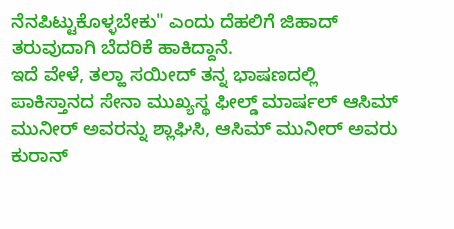ನೆನಪಿಟ್ಟುಕೊಳ್ಳಬೇಕು" ಎಂದು ದೆಹಲಿಗೆ ಜಿಹಾದ್ ತರುವುದಾಗಿ ಬೆದರಿಕೆ ಹಾಕಿದ್ದಾನೆ.
ಇದೆ ವೇಳೆ, ತಲ್ಹಾ ಸಯೀದ್ ತನ್ನ ಭಾಷಣದಲ್ಲಿ ಪಾಕಿಸ್ತಾನದ ಸೇನಾ ಮುಖ್ಯಸ್ಥ ಫೀಲ್ಡ್ ಮಾರ್ಷಲ್ ಆಸಿಮ್ ಮುನೀರ್ ಅವರನ್ನು ಶ್ಲಾಘಿಸಿ, ಆಸಿಮ್ ಮುನೀರ್ ಅವರು ಕುರಾನ್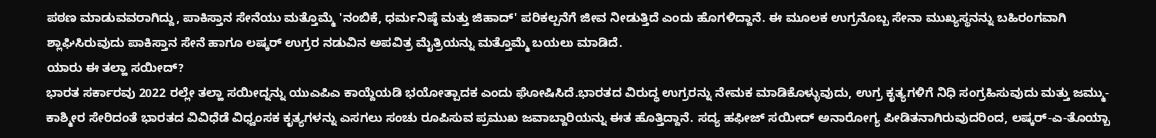ಪಠಣ ಮಾಡುವವರಾಗಿದ್ದು, ಪಾಕಿಸ್ತಾನ ಸೇನೆಯು ಮತ್ತೊಮ್ಮೆ 'ನಂಬಿಕೆ, ಧರ್ಮನಿಷ್ಠೆ ಮತ್ತು ಜಿಹಾದ್' ಪರಿಕಲ್ಪನೆಗೆ ಜೀವ ನೀಡುತ್ತಿದೆ ಎಂದು ಹೊಗಳಿದ್ದಾನೆ. ಈ ಮೂಲಕ ಉಗ್ರನೊಬ್ಬ ಸೇನಾ ಮುಖ್ಯಸ್ಥನನ್ನು ಬಹಿರಂಗವಾಗಿ ಶ್ಲಾಘಿಸಿರುವುದು ಪಾಕಿಸ್ತಾನ ಸೇನೆ ಹಾಗೂ ಲಷ್ಕರ್ ಉಗ್ರರ ನಡುವಿನ ಅಪವಿತ್ರ ಮೈತ್ರಿಯನ್ನು ಮತ್ತೊಮ್ಮೆ ಬಯಲು ಮಾಡಿದೆ.
ಯಾರು ಈ ತಲ್ಹಾ ಸಯೀದ್?
ಭಾರತ ಸರ್ಕಾರವು 2022 ರಲ್ಲೇ ತಲ್ಹಾ ಸಯೀದ್ನನ್ನು ಯುಎಪಿಎ ಕಾಯ್ದೆಯಡಿ ಭಯೋತ್ಪಾದಕ ಎಂದು ಘೋಷಿಸಿದೆ.ಭಾರತದ ವಿರುದ್ಧ ಉಗ್ರರನ್ನು ನೇಮಕ ಮಾಡಿಕೊಳ್ಳುವುದು, ಉಗ್ರ ಕೃತ್ಯಗಳಿಗೆ ನಿಧಿ ಸಂಗ್ರಹಿಸುವುದು ಮತ್ತು ಜಮ್ಮು-ಕಾಶ್ಮೀರ ಸೇರಿದಂತೆ ಭಾರತದ ವಿವಿಧೆಡೆ ವಿಧ್ವಂಸಕ ಕೃತ್ಯಗಳನ್ನು ಎಸಗಲು ಸಂಚು ರೂಪಿಸುವ ಪ್ರಮುಖ ಜವಾಬ್ದಾರಿಯನ್ನು ಈತ ಹೊತ್ತಿದ್ದಾನೆ. ಸದ್ಯ ಹಫೀಜ್ ಸಯೀದ್ ಅನಾರೋಗ್ಯ ಪೀಡಿತನಾಗಿರುವುದರಿಂದ, ಲಷ್ಕರ್-ಎ-ತೊಯ್ಬಾ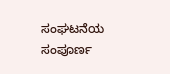ಸಂಘಟನೆಯ ಸಂಪೂರ್ಣ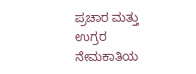ಪ್ರಚಾರ ಮತ್ತು ಉಗ್ರರ ನೇಮಕಾತಿಯ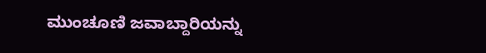ಮುಂಚೂಣಿ ಜವಾಬ್ದಾರಿಯನ್ನು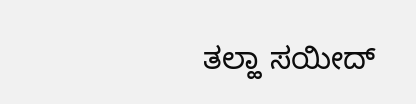ತಲ್ಹಾ ಸಯೀದ್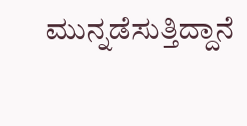ಮುನ್ನಡೆಸುತ್ತಿದ್ದಾನೆ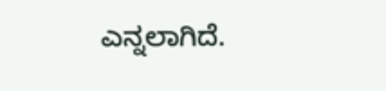ಎನ್ನಲಾಗಿದೆ.